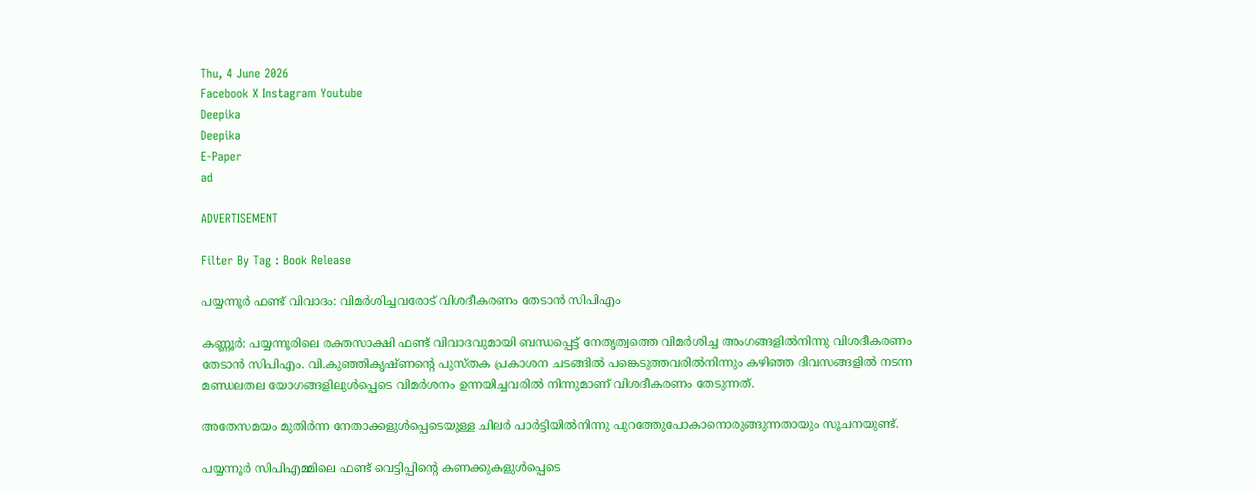Thu, 4 June 2026
Facebook X Instagram Youtube
Deepika
Deepika
E-Paper
ad

ADVERTISEMENT

Filter By Tag : Book Release

പയ്യന്നൂർ ഫണ്ട് വിവാദം: വിമർശിച്ചവരോട് വിശദീകരണം തേടാൻ സിപിഎം

കണ്ണൂർ: പയ്യന്നൂരിലെ രക്തസാക്ഷി ഫണ്ട് വിവാദവുമായി ബന്ധപ്പെട്ട് നേതൃത്വത്തെ വിമർശിച്ച അംഗങ്ങളിൽനിന്നു വിശദീകരണം തേടാൻ സിപിഎം. വി.കുഞ്ഞികൃഷ്‌ണന്‍റെ പുസ്‌തക പ്രകാശന ചടങ്ങിൽ പങ്കെടുത്തവരിൽനിന്നും കഴിഞ്ഞ ദിവസങ്ങളിൽ നടന്ന മണ്ഡലതല യോഗങ്ങളിലുൾപ്പെടെ വിമർശനം ഉന്നയിച്ചവരിൽ നിന്നുമാണ് വിശദീകരണം തേടുന്നത്.

അതേസമയം മുതിർന്ന നേതാക്കളുൾപ്പെടെയുള്ള ചിലർ പാർട്ടിയിൽനിന്നു പുറത്തേുപോകാനൊരുങ്ങുന്നതായും സൂചനയുണ്ട്.

പയ്യന്നൂർ സിപിഎമ്മിലെ ഫണ്ട് വെട്ടിപ്പിന്‍റെ കണക്കുകളുൾപ്പെടെ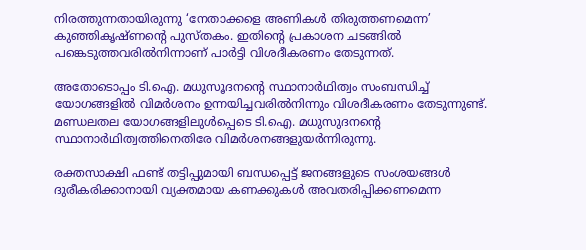നിരത്തുന്നതായിരുന്നു ‘നേതാക്കളെ അണികൾ തിരുത്തണമെന്ന’ കുഞ്ഞികൃഷ്ണന്‍റെ പുസ്‌തകം. ഇതിന്‍റെ പ്രകാശന ചടങ്ങിൽ പങ്കെടുത്തവരിൽനിന്നാണ് പാർട്ടി വിശദീകരണം തേടുന്നത്.

അതോടൊപ്പം ടി.ഐ. മധുസൂദനന്‍റെ സ്ഥാനാർഥിത്വം സംബന്ധിച്ച് യോഗങ്ങളിൽ വിമർശനം ഉന്നയിച്ചവരിൽനിന്നും വിശദീകരണം തേടുന്നുണ്ട്. മണ്ഡലതല യോഗങ്ങളിലുൾപ്പെടെ ടി.ഐ. മധുസുദനന്‍റെ സ്ഥാനാർഥിത്വത്തിനെതിരേ വിമർശനങ്ങളുയർന്നിരുന്നു.

രക്തസാക്ഷി ഫണ്ട് തട്ടിപ്പുമായി ബന്ധപ്പെട്ട് ജനങ്ങളുടെ സംശയങ്ങൾ ദുരീകരിക്കാനായി വ്യക്തമായ കണക്കുകൾ അവതരിപ്പിക്കണമെന്ന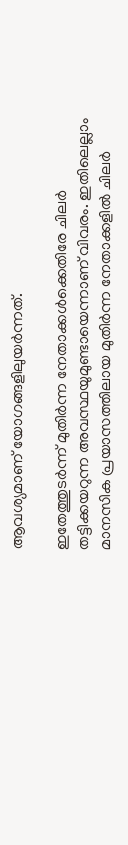ആവശ്യമാണ് യോഗങ്ങളിലുയർന്നത്.

ഇതേത്തുടർന്ന് മുതിർന്ന നേതാക്കൾക്കെതിരേ ചിലർ തട്ടിക്കയറുന്ന അവസ്ഥയുമുണ്ടായെന്നാണ് വിവരം. ഇതിലെല്ലാം മാനസിക പ്രയാസത്തിലായ മുതിർന്ന നേതാക്കളിൽ ചിലർ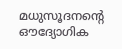മധുസൂദനന്‍റെ ഔദ്യോഗിക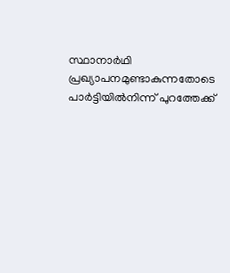സ്ഥാനാർഥി പ്രഖ്യാപനമുണ്ടാകുന്നതോടെ പാർട്ടിയിൽനിന്ന് പുറത്തേക്ക്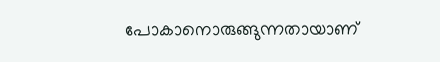പോകാനൊരുങ്ങുന്നതായാണ്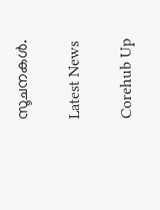സൂചനകൾ.

Latest News

Corehub Up